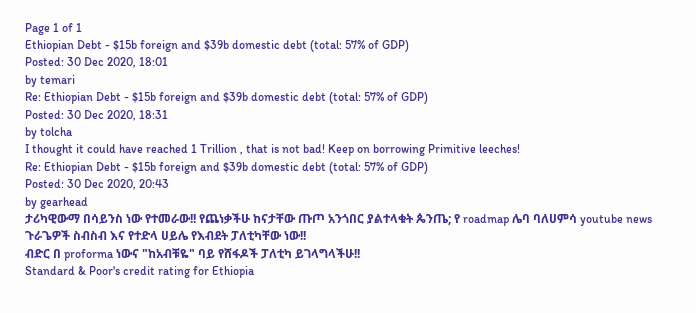Page 1 of 1
Ethiopian Debt - $15b foreign and $39b domestic debt (total: 57% of GDP)
Posted: 30 Dec 2020, 18:01
by temari
Re: Ethiopian Debt - $15b foreign and $39b domestic debt (total: 57% of GDP)
Posted: 30 Dec 2020, 18:31
by tolcha
I thought it could have reached 1 Trillion , that is not bad! Keep on borrowing Primitive leeches!
Re: Ethiopian Debt - $15b foreign and $39b domestic debt (total: 57% of GDP)
Posted: 30 Dec 2020, 20:43
by gearhead
ታሪካዊውማ በሳይንስ ነው የተመራው!! የጨነቃችሁ ከናታቸው ጡጦ አንጎበር ያልተላቁት ጴንጤ; የ roadmap ሌባ ባለሀምሳ youtube news ጉራጌዎች ስብስብ እና የተድላ ሀይሌ የእብደት ፓለቲካቸው ነው!!
ብድር በ proforma ነውና "ከአብቹዬ" ባይ የሸፋዶች ፓለቲካ ይገላግላችሁ!!
Standard & Poor's credit rating for Ethiopia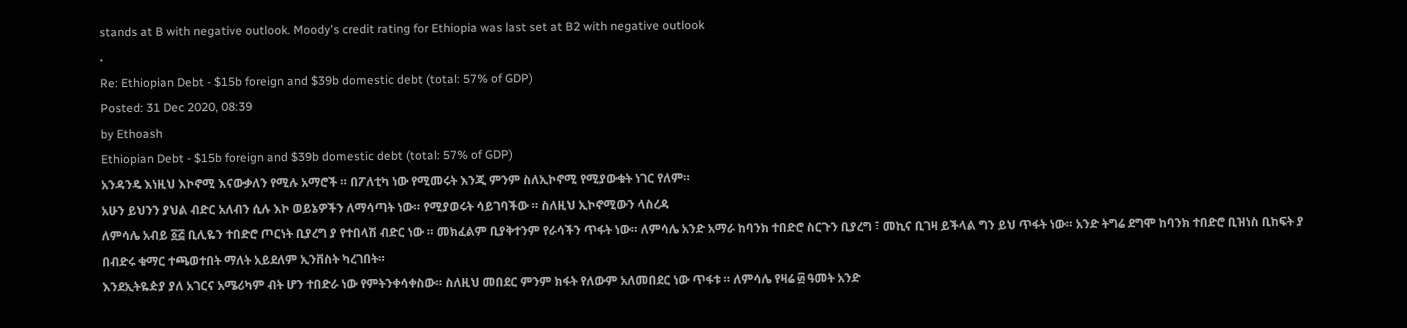stands at B with negative outlook. Moody's credit rating for Ethiopia was last set at B2 with negative outlook
.
Re: Ethiopian Debt - $15b foreign and $39b domestic debt (total: 57% of GDP)
Posted: 31 Dec 2020, 08:39
by Ethoash
Ethiopian Debt - $15b foreign and $39b domestic debt (total: 57% of GDP)
አንዳንዴ እነዚህ እኮኖሚ እናውቃለን የሚሉ አማሮች ። በፖለቲካ ነው የሚመሩት እንጂ ምንም ስለኢኮኖሚ የሚያውቁት ነገር የለም።
አሁን ይህንን ያህል ብድር አለብን ሲሉ እኮ ወይኔዎችን ለማሳጣት ነው። የሚያወሩት ሳይገባችው ። ስለዚህ ኢኮኖሚውን ላስረዳ
ለምሳሌ አብይ ፩፭ ቢሊዬን ተበድሮ ጦርነት ቢያረግ ያ የተበላሽ ብድር ነው ። መክፈልም ቢያቅተንም የራሳችን ጥፋት ነው። ለምሳሌ አንድ አማራ ከባንክ ተበድሮ ስርጉን ቢያረግ ፣ መኪና ቢገዛ ይችላል ግን ይህ ጥፋት ነው። አንድ ትግሬ ደግሞ ከባንክ ተበድሮ ቢዝነስ ቢከፍት ያ በብድሩ ቁማር ተጫወተበት ማለት አይደለም ኢንቨስት ካረገበት።
እንደኢትዬዽያ ያለ አገርና አሜሪካም ብት ሆን ተበድራ ነው የምትንቀሳቀስው። ስለዚህ መበደር ምንም ክፋት የለውም አለመበደር ነው ጥፋቱ ። ለምሳሌ የዛሬ ፴ ዓመት አንድ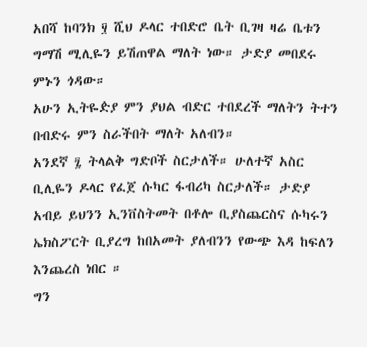አበሻ ከባንክ ፶ ሺህ ዶላር ተበድሮ ቤት ቢገዛ ዛሬ ቤቱን ግማሽ ሚሊዬን ይሽጠዋል ማለት ነው። ታድያ መበደሩ ምኑን ጎዳው።
አሁን ኢትዬዽያ ምን ያህል ብድር ተበደረች ማለትን ትተን በብድሩ ምን ስራችበት ማለት አለብን።
አንደኛ ፯ ትላልቅ ግድቦች ስርታለች። ሁለተኛ አስር ቢሊዬን ዶላር የፈጀ ሱካር ፋብሪካ ስርታለች። ታድያ አብይ ይህንን ኢንቨስትመት በቶሎ ቢያስጨርስና ሱካሩን ኤክስፖርት ቢያረግ ከበአመት ያለብንን የውጭ እዳ ከፍለን እንጨረስ ነበር ።
ግን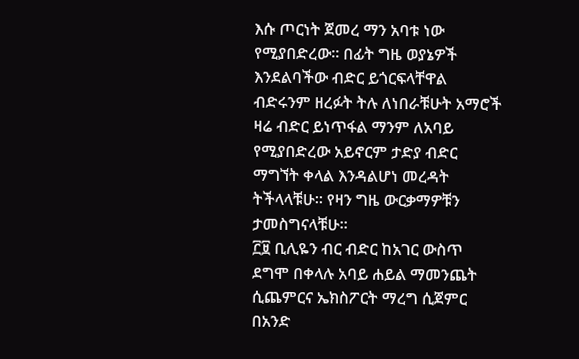እሱ ጦርነት ጀመረ ማን አባቱ ነው የሚያበድረው። በፊት ግዜ ወያኔዎች እንደልባችው ብድር ይጎርፍላቸዋል ብድሩንም ዘረፉት ትሉ ለነበራቹሁት አማሮች ዛሬ ብድር ይነጥፋል ማንም ለአባይ የሚያበድረው አይኖርም ታድያ ብድር ማግኘት ቀላል እንዳልሆነ መረዳት ትችላላቹሁ። የዛን ግዜ ውርቃማዎቹን ታመስግናላቹሁ።
፫፱ ቢሊዬን ብር ብድር ከአገር ውስጥ ደግሞ በቀላሉ አባይ ሐይል ማመንጨት ሲጨምርና ኤክስፖርት ማረግ ሲጀምር በአንድ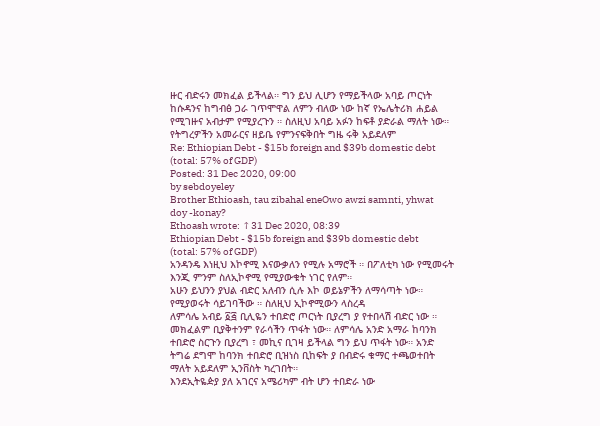ዙር ብድሩን መክፈል ይችላል። ግን ይህ ሊሆን የማይችላው አባይ ጦርነት ከሱዳንና ከግብፅ ጋራ ገጥሞዋል ለምን ብለው ነው ከኛ የኤሌትሪክ ሐይል የሚገዙና አብታም የሚያረጉን ። ስለዚህ አባይ አፉን ከፍቶ ያድራል ማለት ነው። የትግረዎችን አመራርና ዘይቤ የምንናፍቅበት ግዜ ሩቅ አይደለም
Re: Ethiopian Debt - $15b foreign and $39b domestic debt (total: 57% of GDP)
Posted: 31 Dec 2020, 09:00
by sebdoyeley
Brother Ethioash, tau zibahal eneOwo awzi samnti, yhwat doy -konay?
Ethoash wrote: ↑31 Dec 2020, 08:39
Ethiopian Debt - $15b foreign and $39b domestic debt (total: 57% of GDP)
አንዳንዴ እነዚህ እኮኖሚ እናውቃለን የሚሉ አማሮች ። በፖለቲካ ነው የሚመሩት እንጂ ምንም ስለኢኮኖሚ የሚያውቁት ነገር የለም።
አሁን ይህንን ያህል ብድር አለብን ሲሉ እኮ ወይኔዎችን ለማሳጣት ነው። የሚያወሩት ሳይገባችው ። ስለዚህ ኢኮኖሚውን ላስረዳ
ለምሳሌ አብይ ፩፭ ቢሊዬን ተበድሮ ጦርነት ቢያረግ ያ የተበላሽ ብድር ነው ። መክፈልም ቢያቅተንም የራሳችን ጥፋት ነው። ለምሳሌ አንድ አማራ ከባንክ ተበድሮ ስርጉን ቢያረግ ፣ መኪና ቢገዛ ይችላል ግን ይህ ጥፋት ነው። አንድ ትግሬ ደግሞ ከባንክ ተበድሮ ቢዝነስ ቢከፍት ያ በብድሩ ቁማር ተጫወተበት ማለት አይደለም ኢንቨስት ካረገበት።
እንደኢትዬዽያ ያለ አገርና አሜሪካም ብት ሆን ተበድራ ነው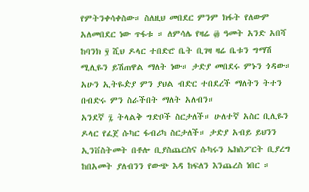የምትንቀሳቀስው። ስለዚህ መበደር ምንም ክፋት የለውም አለመበደር ነው ጥፋቱ ። ለምሳሌ የዛሬ ፴ ዓመት አንድ አበሻ ከባንክ ፶ ሺህ ዶላር ተበድሮ ቤት ቢገዛ ዛሬ ቤቱን ግማሽ ሚሊዬን ይሽጠዋል ማለት ነው። ታድያ መበደሩ ምኑን ጎዳው።
አሁን ኢትዬዽያ ምን ያህል ብድር ተበደረች ማለትን ትተን በብድሩ ምን ስራችበት ማለት አለብን።
አንደኛ ፯ ትላልቅ ግድቦች ስርታለች። ሁለተኛ አስር ቢሊዬን ዶላር የፈጀ ሱካር ፋብሪካ ስርታለች። ታድያ አብይ ይህንን ኢንቨስትመት በቶሎ ቢያስጨርስና ሱካሩን ኤክስፖርት ቢያረግ ከበአመት ያለብንን የውጭ እዳ ከፍለን እንጨረስ ነበር ።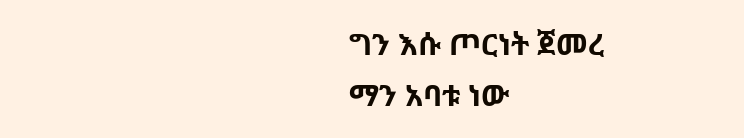ግን እሱ ጦርነት ጀመረ ማን አባቱ ነው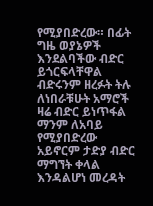የሚያበድረው። በፊት ግዜ ወያኔዎች እንደልባችው ብድር ይጎርፍላቸዋል ብድሩንም ዘረፉት ትሉ ለነበራቹሁት አማሮች ዛሬ ብድር ይነጥፋል ማንም ለአባይ የሚያበድረው አይኖርም ታድያ ብድር ማግኘት ቀላል እንዳልሆነ መረዳት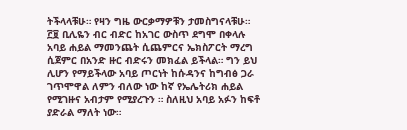ትችላላቹሁ። የዛን ግዜ ውርቃማዎቹን ታመስግናላቹሁ።
፫፱ ቢሊዬን ብር ብድር ከአገር ውስጥ ደግሞ በቀላሉ አባይ ሐይል ማመንጨት ሲጨምርና ኤክስፖርት ማረግ ሲጀምር በአንድ ዙር ብድሩን መክፈል ይችላል። ግን ይህ ሊሆን የማይችላው አባይ ጦርነት ከሱዳንና ከግብፅ ጋራ ገጥሞዋል ለምን ብለው ነው ከኛ የኤሌትሪክ ሐይል የሚገዙና አብታም የሚያረጉን ። ስለዚህ አባይ አፉን ከፍቶ ያድራል ማለት ነው።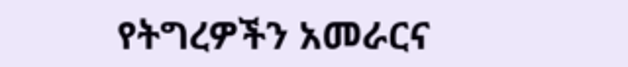የትግረዎችን አመራርና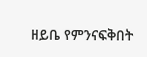ዘይቤ የምንናፍቅበት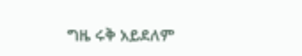ግዜ ሩቅ አይደለም